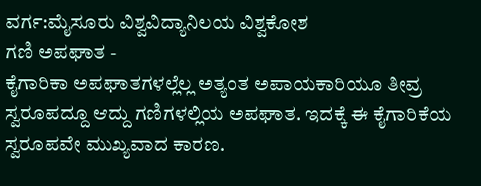ವರ್ಗ:ಮೈಸೂರು ವಿಶ್ವವಿದ್ಯಾನಿಲಯ ವಿಶ್ವಕೋಶ
ಗಣಿ ಅಪಘಾತ -
ಕೈಗಾರಿಕಾ ಅಪಘಾತಗಳಲ್ಲೆಲ್ಲ ಅತ್ಯಂತ ಅಪಾಯಕಾರಿಯೂ ತೀವ್ರ ಸ್ವರೂಪದ್ದೂ ಆದ್ದು ಗಣಿಗಳಲ್ಲಿಯ ಅಪಘಾತ. ಇದಕ್ಕೆ ಈ ಕೈಗಾರಿಕೆಯ ಸ್ವರೂಪವೇ ಮುಖ್ಯವಾದ ಕಾರಣ.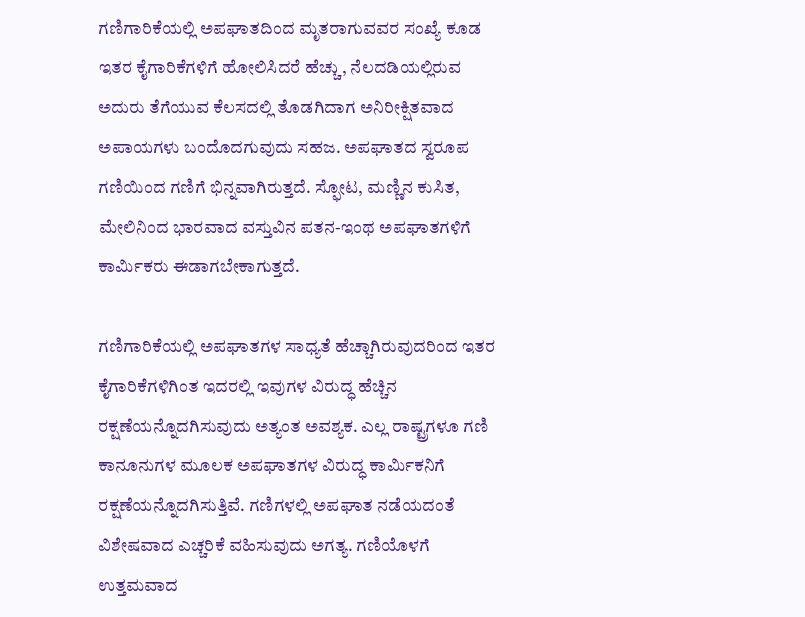ಗಣಿಗಾರಿಕೆಯಲ್ಲಿ ಅಪಘಾತದಿಂದ ಮೃತರಾಗುವವರ ಸಂಖ್ಯೆ ಕೂಡ ಇತರ ಕೈಗಾರಿಕೆಗಳಿಗೆ ಹೋಲಿಸಿದರೆ ಹೆಚ್ಚು, ನೆಲದಡಿಯಲ್ಲಿರುವ ಅದುರು ತೆಗೆಯುವ ಕೆಲಸದಲ್ಲಿ ತೊಡಗಿದಾಗ ಅನಿರೀಕ್ಷಿತವಾದ ಅಪಾಯಗಳು ಬಂದೊದಗುವುದು ಸಹಜ. ಅಪಘಾತದ ಸ್ವರೂಪ ಗಣಿಯಿಂದ ಗಣಿಗೆ ಭಿನ್ನವಾಗಿರುತ್ತದೆ. ಸ್ಫೋಟ, ಮಣ್ಣಿನ ಕುಸಿತ, ಮೇಲಿನಿಂದ ಭಾರವಾದ ವಸ್ತುವಿನ ಪತನ-ಇಂಥ ಅಪಘಾತಗಳಿಗೆ ಕಾರ್ಮಿಕರು ಈಡಾಗಬೇಕಾಗುತ್ತದೆ.

ಗಣಿಗಾರಿಕೆಯಲ್ಲಿ ಅಪಘಾತಗಳ ಸಾಧ್ಯತೆ ಹೆಚ್ಚಾಗಿರುವುದರಿಂದ ಇತರ ಕೈಗಾರಿಕೆಗಳಿಗಿಂತ ಇದರಲ್ಲಿ ಇವುಗಳ ವಿರುದ್ಧ ಹೆಚ್ಚಿನ ರಕ್ಷಣೆಯನ್ನೊದಗಿಸುವುದು ಅತ್ಯಂತ ಅವಶ್ಯಕ. ಎಲ್ಲ ರಾಷ್ಟ್ರಗಳೂ ಗಣಿ ಕಾನೂನುಗಳ ಮೂಲಕ ಅಪಘಾತಗಳ ವಿರುದ್ಧ ಕಾರ್ಮಿಕನಿಗೆ ರಕ್ಷಣೆಯನ್ನೊದಗಿಸುತ್ತಿವೆ. ಗಣಿಗಳಲ್ಲಿ ಅಪಘಾತ ನಡೆಯದಂತೆ ವಿಶೇಷವಾದ ಎಚ್ಚರಿಕೆ ವಹಿಸುವುದು ಅಗತ್ಯ. ಗಣಿಯೊಳಗೆ ಉತ್ತಮವಾದ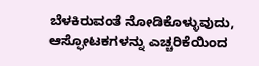ಬೆಳಕಿರುವಂತೆ ನೋಡಿಕೊಳ್ಳುವುದು, ಆಸ್ಫೋಟಕಗಳನ್ನು ಎಚ್ಚರಿಕೆಯಿಂದ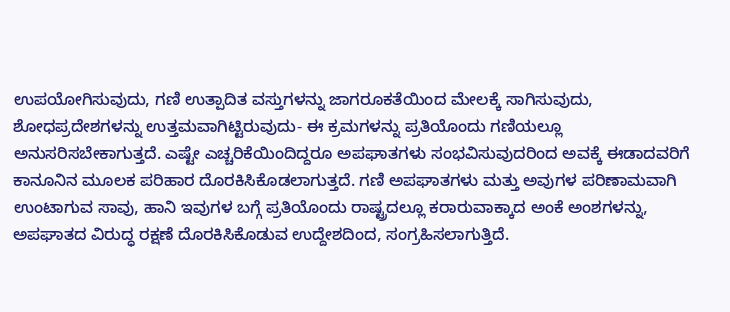ಉಪಯೋಗಿಸುವುದು, ಗಣಿ ಉತ್ಪಾದಿತ ವಸ್ತುಗಳನ್ನು ಜಾಗರೂಕತೆಯಿಂದ ಮೇಲಕ್ಕೆ ಸಾಗಿಸುವುದು, ಶೋಧಪ್ರದೇಶಗಳನ್ನು ಉತ್ತಮವಾಗಿಟ್ಟಿರುವುದು- ಈ ಕ್ರಮಗಳನ್ನು ಪ್ರತಿಯೊಂದು ಗಣಿಯಲ್ಲೂ ಅನುಸರಿಸಬೇಕಾಗುತ್ತದೆ. ಎಷ್ಟೇ ಎಚ್ಚರಿಕೆಯಿಂದಿದ್ದರೂ ಅಪಘಾತಗಳು ಸಂಭವಿಸುವುದರಿಂದ ಅವಕ್ಕೆ ಈಡಾದವರಿಗೆ ಕಾನೂನಿನ ಮೂಲಕ ಪರಿಹಾರ ದೊರಕಿಸಿಕೊಡಲಾಗುತ್ತದೆ. ಗಣಿ ಅಪಘಾತಗಳು ಮತ್ತು ಅವುಗಳ ಪರಿಣಾಮವಾಗಿ ಉಂಟಾಗುವ ಸಾವು, ಹಾನಿ ಇವುಗಳ ಬಗ್ಗೆ ಪ್ರತಿಯೊಂದು ರಾಷ್ಟ್ರದಲ್ಲೂ ಕರಾರುವಾಕ್ಕಾದ ಅಂಕೆ ಅಂಶಗಳನ್ನು, ಅಪಘಾತದ ವಿರುದ್ಧ ರಕ್ಷಣೆ ದೊರಕಿಸಿಕೊಡುವ ಉದ್ದೇಶದಿಂದ, ಸಂಗ್ರಹಿಸಲಾಗುತ್ತಿದೆ.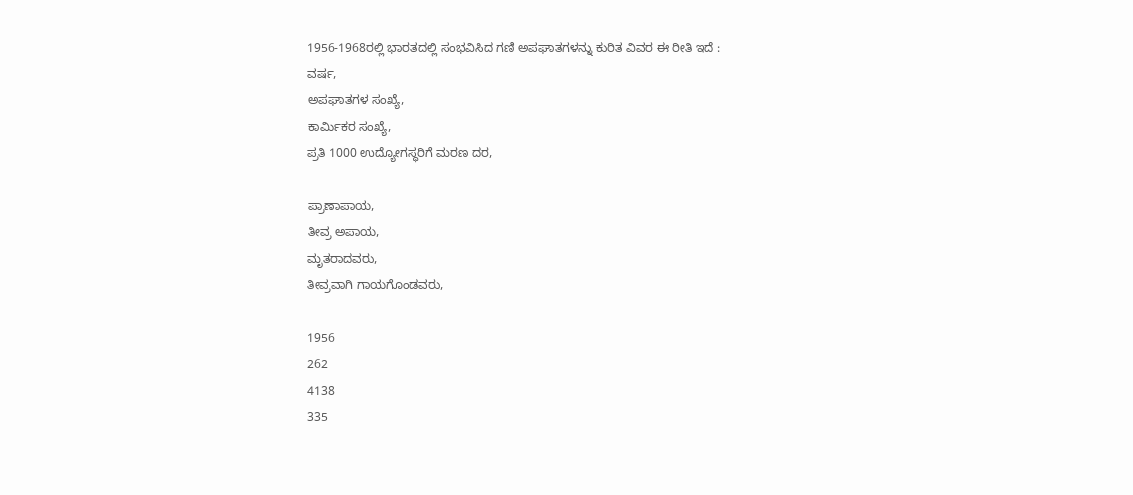1956-1968ರಲ್ಲಿ ಭಾರತದಲ್ಲಿ ಸಂಭವಿಸಿದ ಗಣಿ ಅಪಘಾತಗಳನ್ನು ಕುರಿತ ವಿವರ ಈ ರೀತಿ ಇದೆ :
ವರ್ಷ,
ಅಪಘಾತಗಳ ಸಂಖ್ಯೆ,
ಕಾರ್ಮಿಕರ ಸಂಖ್ಯೆ,
ಪ್ರತಿ 1000 ಉದ್ಯೋಗಸ್ಧರಿಗೆ ಮರಣ ದರ,

ಪ್ರಾಣಾಪಾಯ,
ತೀವ್ರ ಅಪಾಯ,
ಮೃತರಾದವರು,
ತೀವ್ರವಾಗಿ ಗಾಯಗೊಂಡವರು,

1956
262
4138
335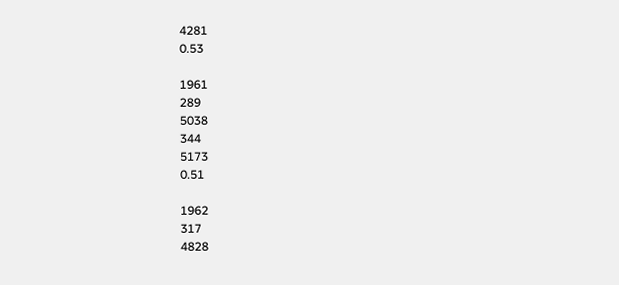4281
0.53

1961
289
5038
344
5173
0.51

1962
317
4828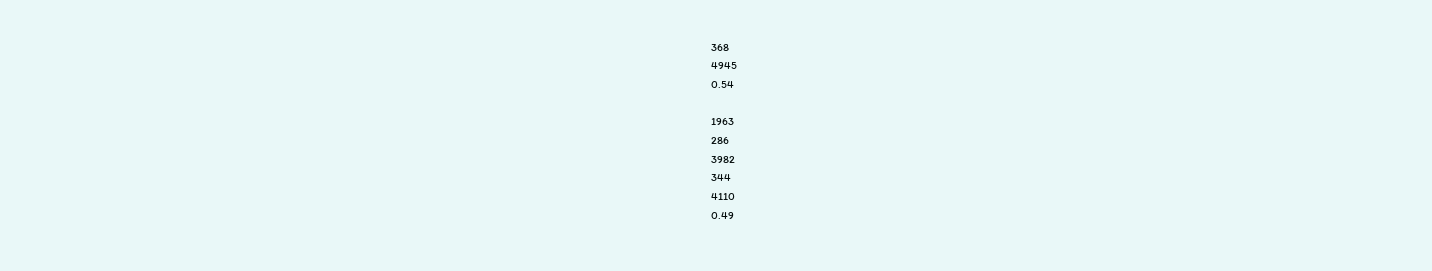368
4945
0.54

1963
286
3982
344
4110
0.49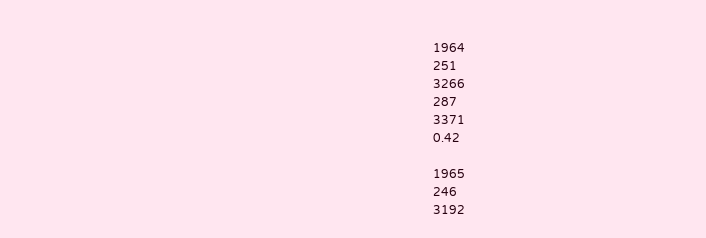1964
251
3266
287
3371
0.42

1965
246
3192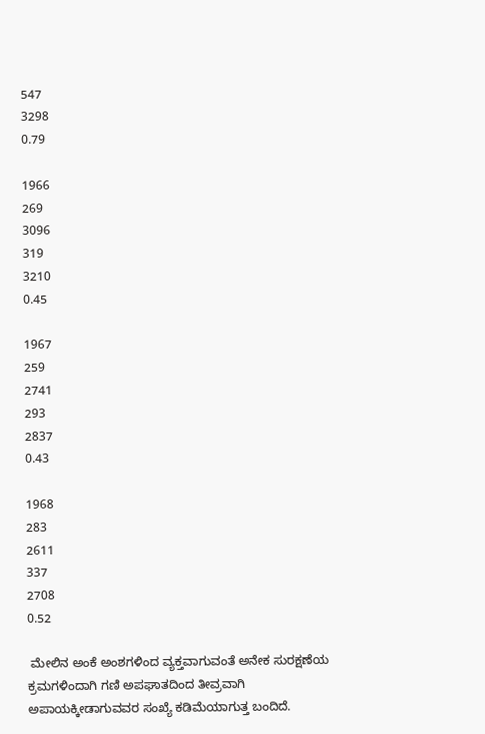547
3298
0.79

1966
269
3096
319
3210
0.45

1967
259
2741
293
2837
0.43

1968
283
2611
337
2708
0.52

 ಮೇಲಿನ ಅಂಕೆ ಅಂಶಗಳಿಂದ ವ್ಯಕ್ತವಾಗುವಂತೆ ಅನೇಕ ಸುರಕ್ಷಣೆಯ ಕ್ರಮಗಳಿಂದಾಗಿ ಗಣಿ ಅಪಘಾತದಿಂದ ತೀವ್ರವಾಗಿ ಅಪಾಯಕ್ಕೀಡಾಗುವವರ ಸಂಖ್ಯೆ ಕಡಿಮೆಯಾಗುತ್ತ ಬಂದಿದೆ.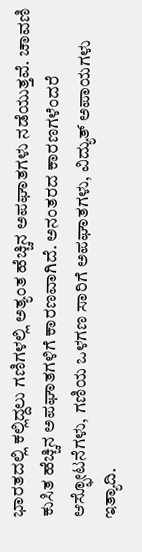ಭಾರತದಲ್ಲಿ ಕಲ್ಲಿದ್ದಲು ಗಣಿಗಳಲ್ಲಿ ಅತ್ಯಂತ ಹೆಚ್ಚಿನ ಅಪಘಾತಗಳು ನಡೆಯುತ್ತವೆ. ಚಾವಣಿ ಕುಸಿತ ಹೆಚ್ಚಿನ ಅಪಘಾತಗಳಿಗೆ ಕಾರಣವಾಗಿದೆ. ಅನಂತರದ ಕಾರಣಗಳೆಂದರೆ ಆಸ್ಫೋಟನೆಗಳು, ಗಣಿಯ ಒಳಗಣ ಸಾರಿಗೆ ಅಪಘಾತಗಳು, ವಿದ್ಯುತ್ ಅಪಾಯಗಳು ಇತ್ಯಾದಿ.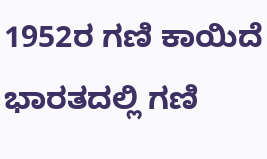1952ರ ಗಣಿ ಕಾಯಿದೆ ಭಾರತದಲ್ಲಿ ಗಣಿ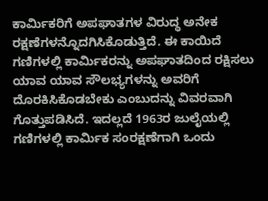ಕಾರ್ಮಿಕರಿಗೆ ಅಪಘಾತಗಳ ವಿರುದ್ಧ ಅನೇಕ ರಕ್ಷಣೆಗಳನ್ನೊದಗಿಸಿಕೊಡುತ್ತಿದೆ. ಈ ಕಾಯಿದೆ ಗಣಿಗಳಲ್ಲಿ ಕಾರ್ಮಿಕರನ್ನು ಅಪಘಾತದಿಂದ ರಕ್ಷಿಸಲು ಯಾವ ಯಾವ ಸೌಲಭ್ಯಗಳನ್ನು ಅವರಿಗೆ ದೊರಕಿಸಿಕೊಡಬೇಕು ಎಂಬುದನ್ನು ವಿವರವಾಗಿ ಗೊತ್ತುಪಡಿಸಿದೆ. ಇದಲ್ಲದೆ 1963ರ ಜುಲೈಯಲ್ಲಿ ಗಣಿಗಳಲ್ಲಿ ಕಾರ್ಮಿಕ ಸಂರಕ್ಷಣೆಗಾಗಿ ಒಂದು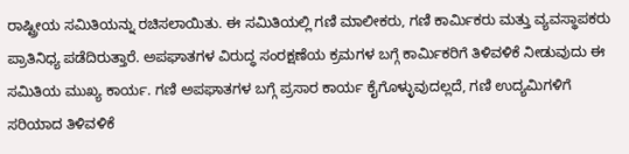ರಾಷ್ಟ್ರೀಯ ಸಮಿತಿಯನ್ನು ರಚಿಸಲಾಯಿತು. ಈ ಸಮಿತಿಯಲ್ಲಿ ಗಣಿ ಮಾಲೀಕರು, ಗಣಿ ಕಾರ್ಮಿಕರು ಮತ್ತು ವ್ಯವಸ್ಥಾಪಕರು ಪ್ರಾತಿನಿಧ್ಯ ಪಡೆದಿರುತ್ತಾರೆ. ಅಪಘಾತಗಳ ವಿರುದ್ಧ ಸಂರಕ್ಷಣೆಯ ಕ್ರಮಗಳ ಬಗ್ಗೆ ಕಾರ್ಮಿಕರಿಗೆ ತಿಳಿವಳಿಕೆ ನೀಡುವುದು ಈ ಸಮಿತಿಯ ಮುಖ್ಯ ಕಾರ್ಯ. ಗಣಿ ಅಪಘಾತಗಳ ಬಗ್ಗೆ ಪ್ರಸಾರ ಕಾರ್ಯ ಕೈಗೊಳ್ಳುವುದಲ್ಲದೆ, ಗಣಿ ಉದ್ಯಮಿಗಳಿಗೆ ಸರಿಯಾದ ತಿಳಿವಳಿಕೆ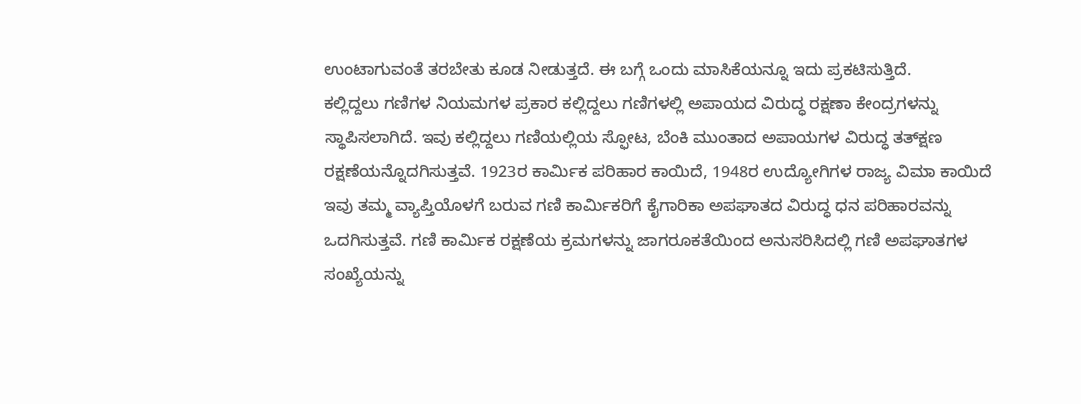ಉಂಟಾಗುವಂತೆ ತರಬೇತು ಕೂಡ ನೀಡುತ್ತದೆ. ಈ ಬಗ್ಗೆ ಒಂದು ಮಾಸಿಕೆಯನ್ನೂ ಇದು ಪ್ರಕಟಿಸುತ್ತಿದೆ.
ಕಲ್ಲಿದ್ದಲು ಗಣಿಗಳ ನಿಯಮಗಳ ಪ್ರಕಾರ ಕಲ್ಲಿದ್ದಲು ಗಣಿಗಳಲ್ಲಿ ಅಪಾಯದ ವಿರುದ್ಧ ರಕ್ಷಣಾ ಕೇಂದ್ರಗಳನ್ನು ಸ್ಥಾಪಿಸಲಾಗಿದೆ. ಇವು ಕಲ್ಲಿದ್ದಲು ಗಣಿಯಲ್ಲಿಯ ಸ್ಫೋಟ, ಬೆಂಕಿ ಮುಂತಾದ ಅಪಾಯಗಳ ವಿರುದ್ಧ ತತ್‍ಕ್ಷಣ ರಕ್ಷಣೆಯನ್ನೊದಗಿಸುತ್ತವೆ. 1923ರ ಕಾರ್ಮಿಕ ಪರಿಹಾರ ಕಾಯಿದೆ, 1948ರ ಉದ್ಯೋಗಿಗಳ ರಾಜ್ಯ ವಿಮಾ ಕಾಯಿದೆ ಇವು ತಮ್ಮ ವ್ಯಾಪ್ತಿಯೊಳಗೆ ಬರುವ ಗಣಿ ಕಾರ್ಮಿಕರಿಗೆ ಕೈಗಾರಿಕಾ ಅಪಘಾತದ ವಿರುದ್ಧ ಧನ ಪರಿಹಾರವನ್ನು ಒದಗಿಸುತ್ತವೆ. ಗಣಿ ಕಾರ್ಮಿಕ ರಕ್ಷಣೆಯ ಕ್ರಮಗಳನ್ನು ಜಾಗರೂಕತೆಯಿಂದ ಅನುಸರಿಸಿದಲ್ಲಿ ಗಣಿ ಅಪಘಾತಗಳ ಸಂಖ್ಯೆಯನ್ನು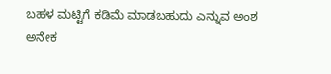ಬಹಳ ಮಟ್ಟಿಗೆ ಕಡಿಮೆ ಮಾಡಬಹುದು ಎನ್ನುವ ಅಂಶ ಅನೇಕ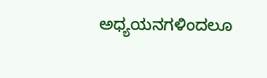ಅಧ್ಯಯನಗಳಿಂದಲೂ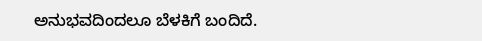ಅನುಭವದಿಂದಲೂ ಬೆಳಕಿಗೆ ಬಂದಿದೆ.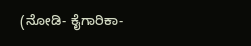(ನೋಡಿ- ಕೈಗಾರಿಕಾ-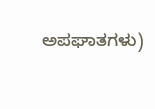ಅಪಘಾತಗಳು)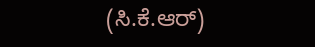(ಸಿ.ಕೆ.ಆರ್)